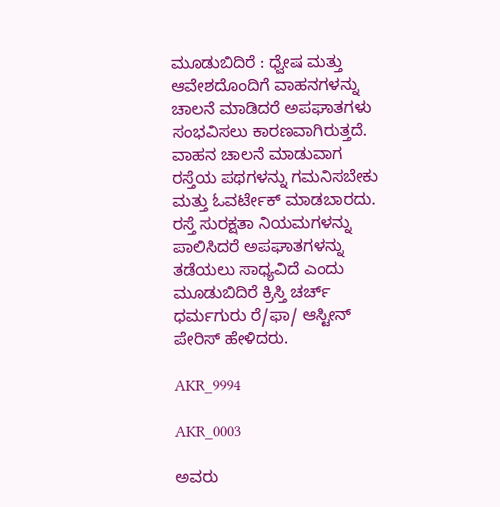ಮೂಡುಬಿದಿರೆ : ಧ್ವೇಷ ಮತ್ತು ಆವೇಶದೊಂದಿಗೆ ವಾಹನಗಳನ್ನು ಚಾಲನೆ ಮಾಡಿದರೆ ಅಪಘಾತಗಳು ಸಂಭವಿಸಲು ಕಾರಣವಾಗಿರುತ್ತದೆ. ವಾಹನ ಚಾಲನೆ ಮಾಡುವಾಗ ರಸ್ತೆಯ ಪಥಗಳನ್ನು ಗಮನಿಸಬೇಕು ಮತ್ತು ಓವರ್ಟೇಕ್ ಮಾಡಬಾರದು. ರಸ್ತೆ ಸುರಕ್ಷತಾ ನಿಯಮಗಳನ್ನು ಪಾಲಿಸಿದರೆ ಅಪಘಾತಗಳನ್ನು ತಡೆಯಲು ಸಾಧ್ಯವಿದೆ ಎಂದು ಮೂಡುಬಿದಿರೆ ಕ್ರಿಸ್ತಿ ಚರ್ಚ್   ಧರ್ಮಗುರು ರೆ/ಫಾ/ ಆಸ್ಟೀನ್ ಪೇರಿಸ್ ಹೇಳಿದರು.

AKR_9994

AKR_0003

ಅವರು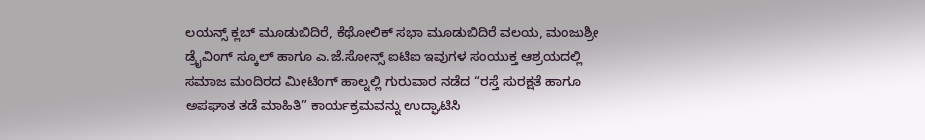ಲಯನ್ಸ್ ಕ್ಲಬ್ ಮೂಡುಬಿದಿರೆ, ಕೆಥೋಲಿಕ್ ಸಭಾ ಮೂಡುಬಿದಿರೆ ವಲಯ, ಮಂಜುಶ್ರೀ ಡ್ರೈವಿಂಗ್ ಸ್ಕೂಲ್ ಹಾಗೂ ಎ.ಜೆ.ಸೋನ್ಸ್ ಐಟಿಐ ಇವುಗಳ ಸಂಯುಕ್ತ ಆಶ್ರಯದಲ್ಲಿ ಸಮಾಜ ಮಂದಿರದ ಮೀಟಿಂಗ್ ಹಾಲ್ನಲ್ಲಿ ಗುರುವಾರ ನಡೆದ “ರಸ್ತೆ ಸುರಕ್ಷತೆ ಹಾಗೂ ಅಪಘಾತ ತಡೆ ಮಾಹಿತಿ” ಕಾರ್ಯಕ್ರಮವನ್ನು ಉದ್ಘಾಟಿಸಿ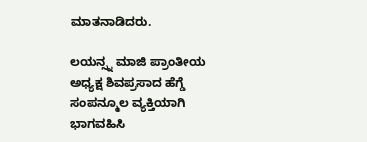ಮಾತನಾಡಿದರು.

ಲಯನ್ಸ್ನ ಮಾಜಿ ಪ್ರಾಂತೀಯ ಅಧ್ಯಕ್ಷ ಶಿವಪ್ರಸಾದ ಹೆಗ್ಡೆ ಸಂಪನ್ಮೂಲ ವ್ಯಕ್ತಿಯಾಗಿ ಭಾಗವಹಿಸಿ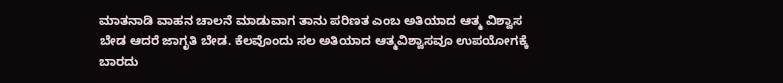ಮಾತನಾಡಿ ವಾಹನ ಚಾಲನೆ ಮಾಡುವಾಗ ತಾನು ಪರಿಣತ ಎಂಬ ಅತಿಯಾದ ಆತ್ಮ ವಿಶ್ವಾಸ ಬೇಡ ಆದರೆ ಜಾಗೃತಿ ಬೇಡ. ಕೆಲವೊಂದು ಸಲ ಅತಿಯಾದ ಆತ್ಮವಿಶ್ವಾಸವೂ ಉಪಯೋಗಕ್ಕೆ ಬಾರದು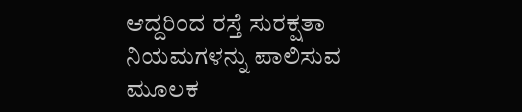ಆದ್ದರಿಂದ ರಸ್ತೆ ಸುರಕ್ಷತಾ ನಿಯಮಗಳನ್ನು ಪಾಲಿಸುವ ಮೂಲಕ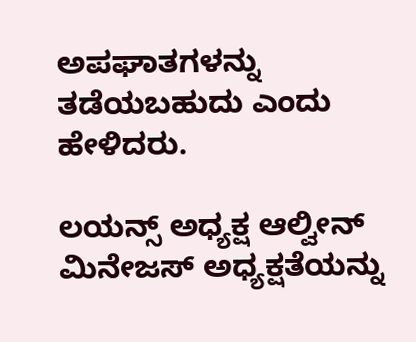ಅಪಘಾತಗಳನ್ನು ತಡೆಯಬಹುದು ಎಂದು ಹೇಳಿದರು.

ಲಯನ್ಸ್ ಅಧ್ಯಕ್ಷ ಆಲ್ವೀನ್ ಮಿನೇಜಸ್ ಅಧ್ಯಕ್ಷತೆಯನ್ನು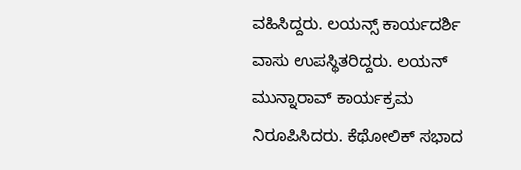ವಹಿಸಿದ್ದರು. ಲಯನ್ಸ್ ಕಾರ್ಯದರ್ಶಿ  ವಾಸು ಉಪಸ್ಥಿತರಿದ್ದರು. ಲಯನ್ ಮುನ್ನಾರಾವ್ ಕಾರ್ಯಕ್ರಮ ನಿರೂಪಿಸಿದರು. ಕೆಥೋಲಿಕ್ ಸಭಾದ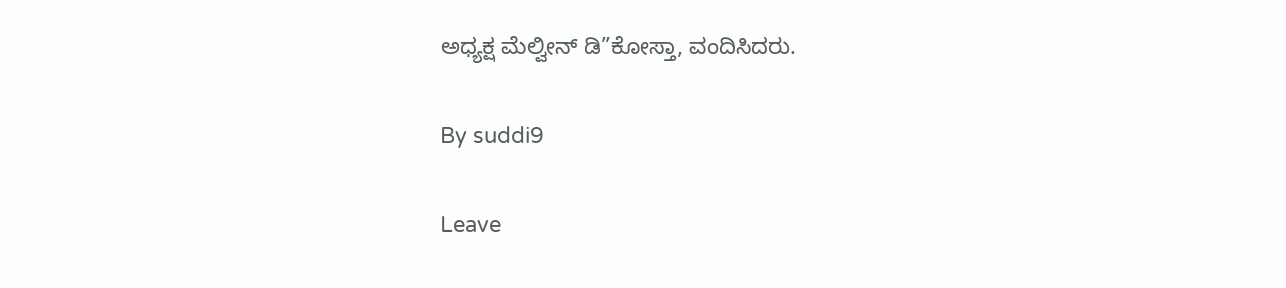ಅಧ್ಯಕ್ಷ ಮೆಲ್ವೀನ್ ಡಿ”ಕೋಸ್ತಾ, ವಂದಿಸಿದರು.

By suddi9

Leave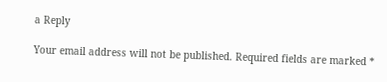a Reply

Your email address will not be published. Required fields are marked *